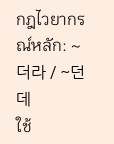กฎไวยากรณ์หลัก: ~더라 / ~던데
ใช้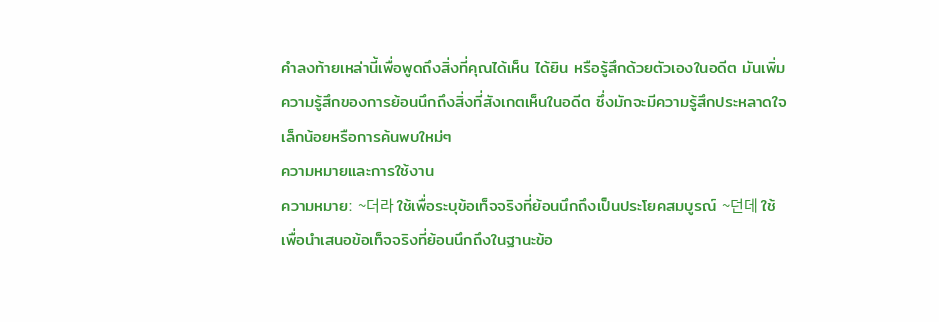คำลงท้ายเหล่านี้เพื่อพูดถึงสิ่งที่คุณได้เห็น ได้ยิน หรือรู้สึกด้วยตัวเองในอดีต มันเพิ่มความรู้สึกของการย้อนนึกถึงสิ่งที่สังเกตเห็นในอดีต ซึ่งมักจะมีความรู้สึกประหลาดใจเล็กน้อยหรือการค้นพบใหม่ๆ
ความหมายและการใช้งาน
ความหมาย: ~더라 ใช้เพื่อระบุข้อเท็จจริงที่ย้อนนึกถึงเป็นประโยคสมบูรณ์ ~던데 ใช้เพื่อนำเสนอข้อเท็จจริงที่ย้อนนึกถึงในฐานะข้อ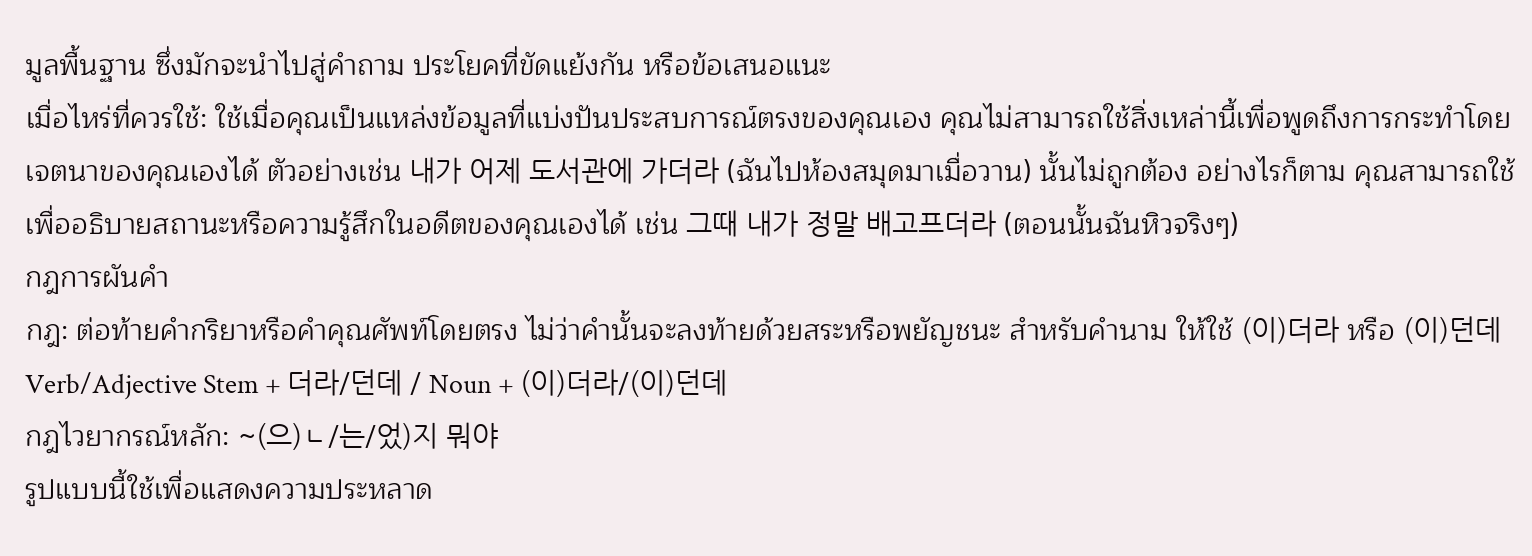มูลพื้นฐาน ซึ่งมักจะนำไปสู่คำถาม ประโยคที่ขัดแย้งกัน หรือข้อเสนอแนะ
เมื่อไหร่ที่ควรใช้: ใช้เมื่อคุณเป็นแหล่งข้อมูลที่แบ่งปันประสบการณ์ตรงของคุณเอง คุณไม่สามารถใช้สิ่งเหล่านี้เพื่อพูดถึงการกระทำโดยเจตนาของคุณเองได้ ตัวอย่างเช่น 내가 어제 도서관에 가더라 (ฉันไปห้องสมุดมาเมื่อวาน) นั้นไม่ถูกต้อง อย่างไรก็ตาม คุณสามารถใช้เพื่ออธิบายสถานะหรือความรู้สึกในอดีตของคุณเองได้ เช่น 그때 내가 정말 배고프더라 (ตอนนั้นฉันหิวจริงๆ)
กฎการผันคำ
กฎ: ต่อท้ายคำกริยาหรือคำคุณศัพท์โดยตรง ไม่ว่าคำนั้นจะลงท้ายด้วยสระหรือพยัญชนะ สำหรับคำนาม ให้ใช้ (이)더라 หรือ (이)던데
Verb/Adjective Stem + 더라/던데 / Noun + (이)더라/(이)던데
กฎไวยากรณ์หลัก: ~(으)ㄴ/는/었)지 뭐야
รูปแบบนี้ใช้เพื่อแสดงความประหลาด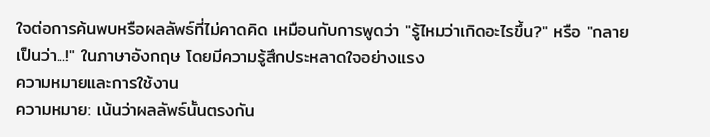ใจต่อการค้นพบหรือผลลัพธ์ที่ไม่คาดคิด เหมือนกับการพูดว่า "รู้ไหมว่าเกิดอะไรขึ้น?" หรือ "กลายเป็นว่า...!" ในภาษาอังกฤษ โดยมีความรู้สึกประหลาดใจอย่างแรง
ความหมายและการใช้งาน
ความหมาย: เน้นว่าผลลัพธ์นั้นตรงกัน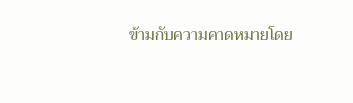ข้ามกับความคาดหมายโดย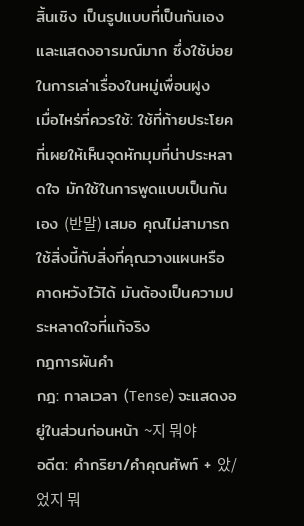สิ้นเชิง เป็นรูปแบบที่เป็นกันเองและแสดงอารมณ์มาก ซึ่งใช้บ่อยในการเล่าเรื่องในหมู่เพื่อนฝูง
เมื่อไหร่ที่ควรใช้: ใช้ที่ท้ายประโยคที่เผยให้เห็นจุดหักมุมที่น่าประหลาดใจ มักใช้ในการพูดแบบเป็นกันเอง (반말) เสมอ คุณไม่สามารถใช้สิ่งนี้กับสิ่งที่คุณวางแผนหรือคาดหวังไว้ได้ มันต้องเป็นความประหลาดใจที่แท้จริง
กฎการผันคำ
กฎ: กาลเวลา (Tense) จะแสดงอยู่ในส่วนก่อนหน้า ~지 뭐야
อดีต: คำกริยา/คำคุณศัพท์ + 았/었지 뭐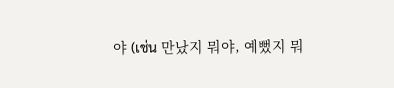야 (เช่น 만났지 뭐야, 예뻤지 뭐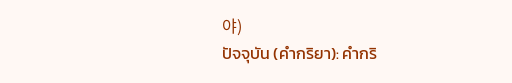야)
ปัจจุบัน (คำกริยา): คำกริ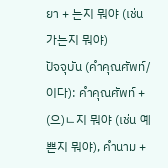ยา + 는지 뭐야 (เช่น 가는지 뭐야)
ปัจจุบัน (คำคุณศัพท์/이다): คำคุณศัพท์ + (으)ㄴ지 뭐야 (เช่น 예쁜지 뭐야), คำนาม +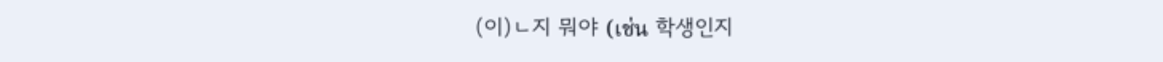(이)ㄴ지 뭐야 (เช่น 학생인지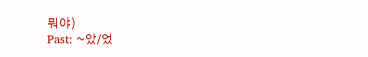뭐야)
Past: ~았/었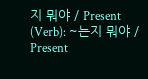지 뭐야 / Present (Verb): ~는지 뭐야 / Present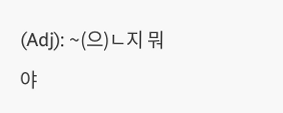(Adj): ~(으)ㄴ지 뭐야